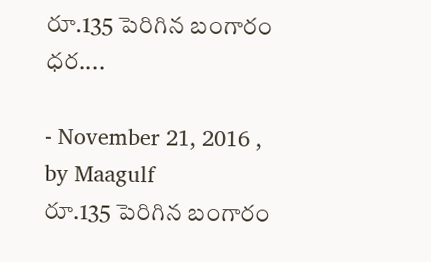రూ.135 పెరిగిన బంగారం ధర....

- November 21, 2016 , by Maagulf
రూ.135 పెరిగిన బంగారం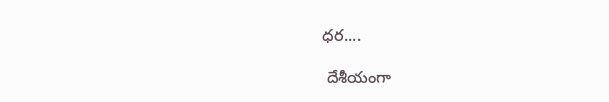ధర....

 దేశీయంగా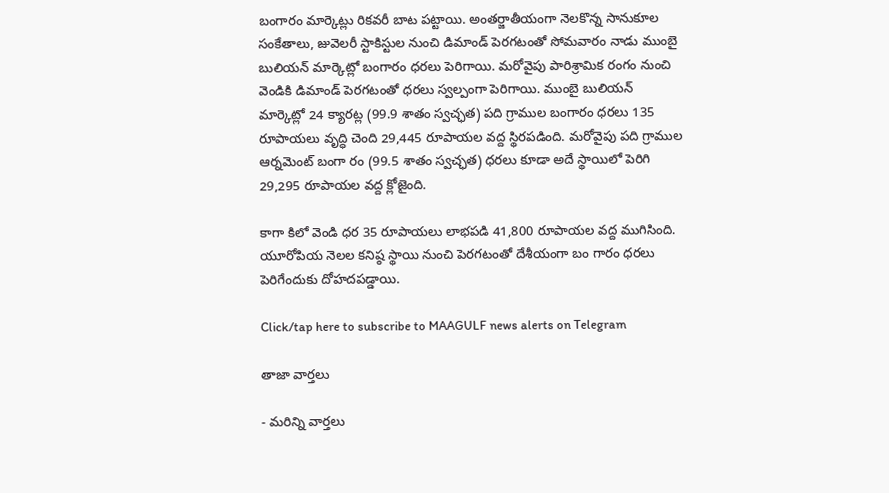బంగారం మార్కెట్లు రికవరీ బాట పట్టాయి. అంతర్జాతీయంగా నెలకొన్న సానుకూల సంకేతాలు, జువెలరీ స్టాకిస్టుల నుంచి డిమాండ్‌ పెరగటంతో సోమవారం నాడు ముంబై బులియన్‌ మార్కెట్లో బంగారం ధరలు పెరిగాయి. మరోవైపు పారిశ్రామిక రంగం నుంచి వెండికి డిమాండ్‌ పెరగటంతో ధరలు స్వల్పంగా పెరిగాయి. ముంబై బులియన్‌ మార్కెట్లో 24 క్యారట్ల (99.9 శాతం స్వచ్ఛత) పది గ్రాముల బంగారం ధరలు 135 రూపాయలు వృద్ధి చెంది 29,445 రూపాయల వద్ద స్థిరపడింది. మరోవైపు పది గ్రాముల ఆర్నమెంట్‌ బంగా రం (99.5 శాతం స్వచ్ఛత) ధరలు కూడా అదే స్థాయిలో పెరిగి 29,295 రూపాయల వద్ద క్లోజైంది.

కాగా కిలో వెండి ధర 35 రూపాయలు లాభపడి 41,800 రూపాయల వద్ద ముగిసింది. యూరోపియ నెలల కనిష్ఠ స్థాయి నుంచి పెరగటంతో దేశీయంగా బం గారం ధరలు పెరిగేందుకు దోహదపడ్డాయి.

Click/tap here to subscribe to MAAGULF news alerts on Telegram

తాజా వార్తలు

- మరిన్ని వార్తలు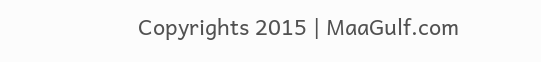Copyrights 2015 | MaaGulf.com